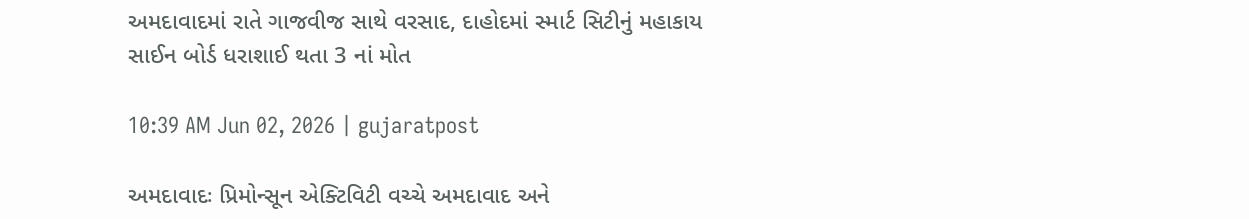અમદાવાદમાં રાતે ગાજવીજ સાથે વરસાદ, દાહોદમાં સ્માર્ટ સિટીનું મહાકાય સાઈન બોર્ડ ધરાશાઈ થતા 3 નાં મોત

10:39 AM Jun 02, 2026 | gujaratpost

અમદાવાદઃ પ્રિમોન્સૂન એક્ટિવિટી વચ્ચે અમદાવાદ અને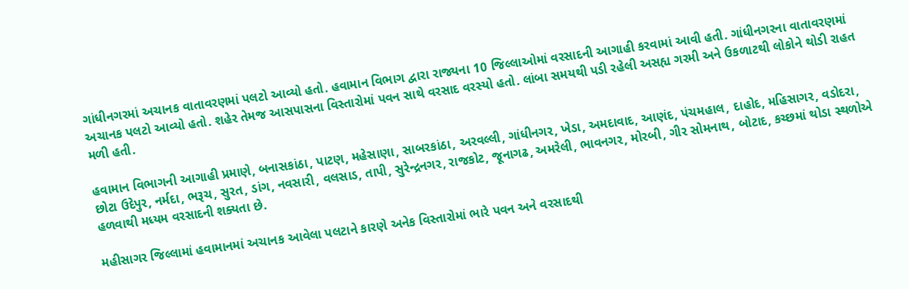ગાંધીનગરમાં અચાનક વાતાવરણમાં પલટો આવ્યો હતો. હવામાન વિભાગ દ્વારા રાજ્યના 10 જિલ્લાઓમાં વરસાદની આગાહી કરવામાં આવી હતી. ગાંધીનગરના વાતાવરણમાં અચાનક પલટો આવ્યો હતો. શહેર તેમજ આસપાસના વિસ્તારોમાં પવન સાથે વરસાદ વરસ્યો હતો. લાંબા સમયથી પડી રહેલી અસહ્ય ગરમી અને ઉકળાટથી લોકોને થોડી રાહત મળી હતી.

હવામાન વિભાગની આગાહી પ્રમાણે, બનાસકાંઠા, પાટણ, મહેસાણા, સાબરકાંઠા, અરવલ્લી, ગાંધીનગર, ખેડા, અમદાવાદ, આણંદ, પંચમહાલ, દાહોદ, મહિસાગર, વડોદરા, છોટા ઉદેપુર, નર્મદા, ભરૂચ, સુરત, ડાંગ, નવસારી, વલસાડ, તાપી, સુરેન્દ્રનગર, રાજકોટ, જૂનાગઢ, અમરેલી, ભાવનગર, મોરબી, ગીર સોમનાથ, બોટાદ, કચ્છમાં થોડા સ્થળોએ હળવાથી મધ્યમ વરસાદની શક્યતા છે.

મહીસાગર જિલ્લામાં હવામાનમાં અચાનક આવેલા પલટાને કારણે અનેક વિસ્તારોમાં ભારે પવન અને વરસાદથી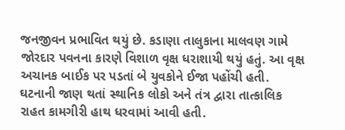જનજીવન પ્રભાવિત થયું છે. કડાણા તાલુકાના માલવણ ગામે જોરદાર પવનના કારણે વિશાળ વૃક્ષ ધરાશાયી થયું હતું. આ વૃક્ષ અચાનક બાઈક પર પડતાં બે યુવકોને ઈજા પહોંચી હતી. ઘટનાની જાણ થતાં સ્થાનિક લોકો અને તંત્ર દ્વારા તાત્કાલિક રાહત કામગીરી હાથ ધરવામાં આવી હતી.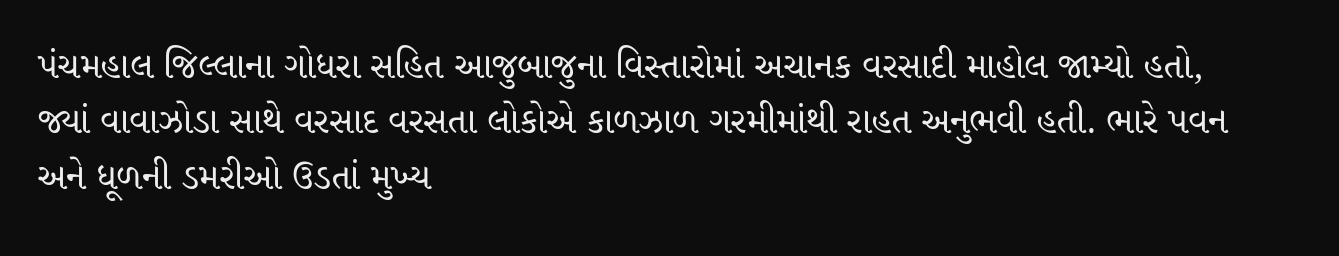પંચમહાલ જિલ્લાના ગોધરા સહિત આજુબાજુના વિસ્તારોમાં અચાનક વરસાદી માહોલ જામ્યો હતો, જ્યાં વાવાઝોડા સાથે વરસાદ વરસતા લોકોએ કાળઝાળ ગરમીમાંથી રાહત અનુભવી હતી. ભારે પવન અને ધૂળની ડમરીઓ ઉડતાં મુખ્ય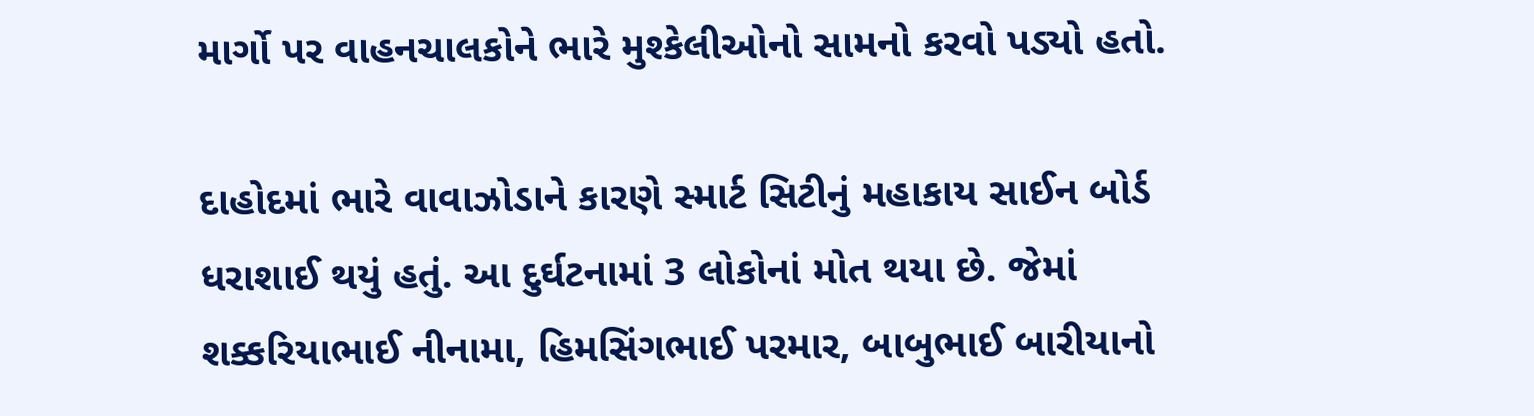માર્ગો પર વાહનચાલકોને ભારે મુશ્કેલીઓનો સામનો કરવો પડ્યો હતો.

દાહોદમાં ભારે વાવાઝોડાને કારણે સ્માર્ટ સિટીનું મહાકાય સાઈન બોર્ડ ધરાશાઈ થયું હતું. આ દુર્ઘટનામાં 3 લોકોનાં મોત થયા છે. જેમાં શક્કરિયાભાઈ નીનામા, હિમસિંગભાઈ પરમાર, બાબુભાઈ બારીયાનો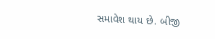સમાવેશ થાય છે. બીજી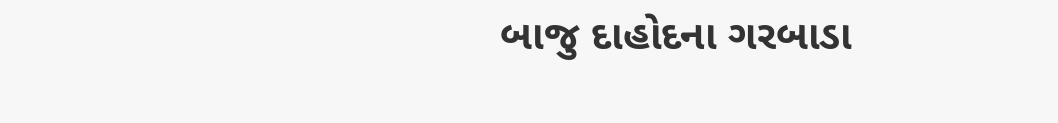બાજુ દાહોદના ગરબાડા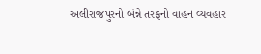અલીરાજપુરનો બંન્ને તરફનો વાહન વ્યવહાર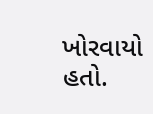ખોરવાયો હતો.